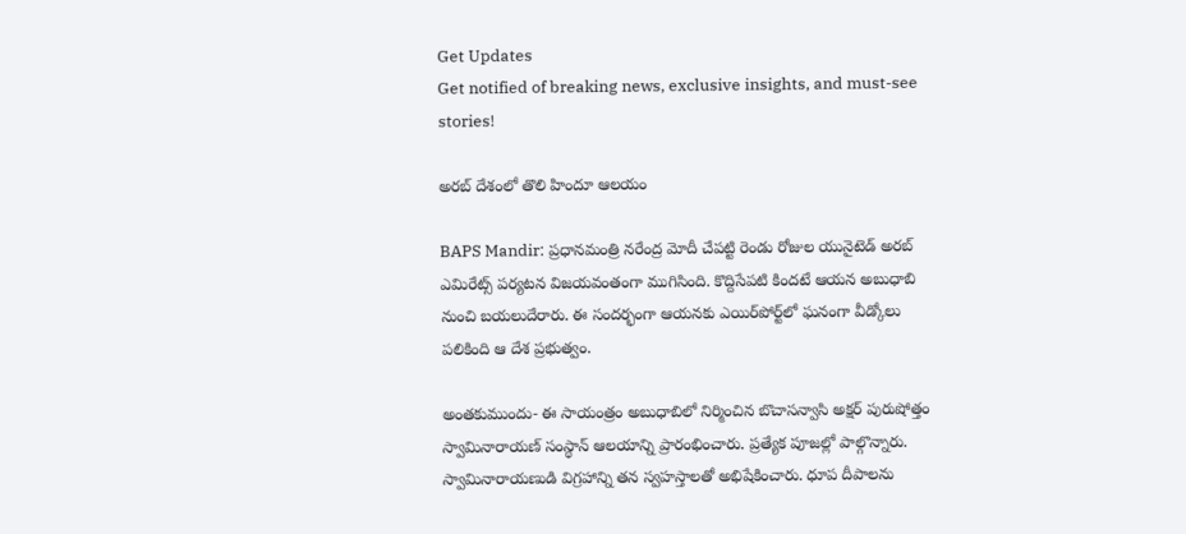Get Updates
Get notified of breaking news, exclusive insights, and must-see stories!

అరబ్ దేశంలో తొలి హిందూ ఆలయం

BAPS Mandir: ప్రధానమంత్రి నరేంద్ర మోదీ చేపట్టి రెండు రోజుల యునైటెడ్ అరబ్ ఎమిరేట్స్ పర్యటన విజయవంతంగా ముగిసింది. కొద్దిసేపటి కిందటే ఆయన అబుధాబి నుంచి బయలుదేరారు. ఈ సందర్భంగా ఆయనకు ఎయిర్‌పోర్ట్‌లో ఘనంగా వీడ్కోలు పలికింది ఆ దేశ ప్రభుత్వం.

అంతకుముందు- ఈ సాయంత్రం అబుధాబిలో నిర్మించిన బొచాసన్వాసి అక్షర్ పురుషోత్తం స్వామినారాయణ్ సంస్థాన్ ఆలయాన్ని ప్రారంభించారు. ప్రత్యేక పూజల్లో పాల్గొన్నారు. స్వామినారాయణుడి విగ్రహాన్ని తన స్వహస్తాలతో అభిషేకించారు. ధూప దీపాలను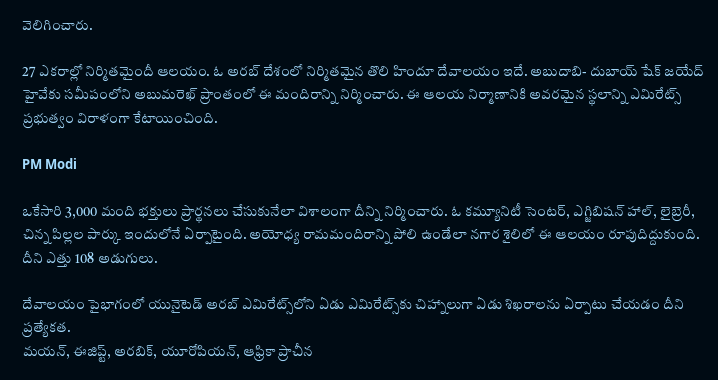వెలిగించారు.

27 ఎకరాల్లో నిర్మితమైందీ ఆలయం. ఓ అరబ్ దేశంలో నిర్మితమైన తొలి హిందూ దేవాలయం ఇదే. అబుదాబి- దుబాయ్ షేక్ జయేద్ హైవేకు సమీపంలోని అబుమరెఖ్ ప్రాంతంలో ఈ మందిరాన్ని నిర్మించారు. ఈ ఆలయ నిర్మాణానికి అవరమైన స్థలాన్ని ఎమిరేట్స్ ప్రభుత్వం విరాళంగా కేటాయించింది.

PM Modi

ఒకేసారి 3,000 మంది భక్తులు ప్రార్థనలు చేసుకునేలా విశాలంగా దీన్ని నిర్మించారు. ఓ కమ్యూనిటీ సెంటర్, ఎగ్జిబిషన్ హాల్, లైబ్రెరీ, చిన్న పిల్లల పార్కు ఇందులోనే ఏర్పాటైంది. అయోధ్య రామమందిరాన్ని పోలి ఉండేలా నగార శైలిలో ఈ ఆలయం రూపుదిద్దుకుంది. దీని ఎత్తు 108 అడుగులు.

దేవాలయం పైభాగంలో యునైటెడ్ అరబ్ ఎమిరేట్స్‌లోని ఏడు ఎమిరేట్స్‌కు చిహ్నాలుగా ఏడు శిఖరాలను ఏర్పాటు చేయడం దీని ప్రత్యేకత.
మయన్, ఈజిప్ట్, అరబిక్, యూరోపియన్, ఆఫ్రికా ప్రాచీన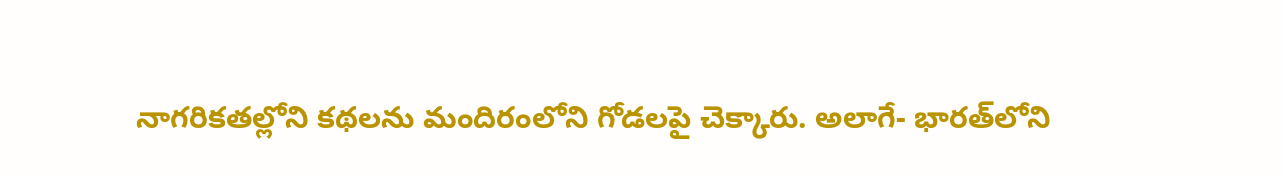నాగరికతల్లోని కథలను మందిరంలోని గోడలపై చెక్కారు. అలాగే- భారత్‌లోని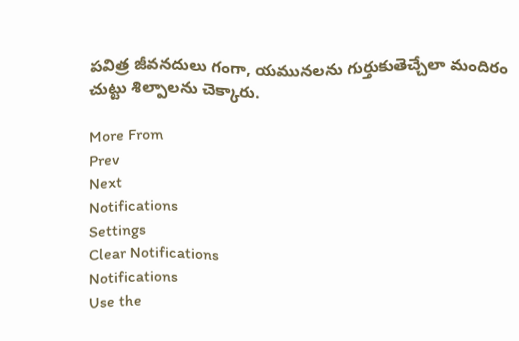పవిత్ర జీవనదులు గంగా, యమునలను గుర్తుకుతెచ్చేలా మందిరం చుట్టు శిల్పాలను చెక్కారు.

More From
Prev
Next
Notifications
Settings
Clear Notifications
Notifications
Use the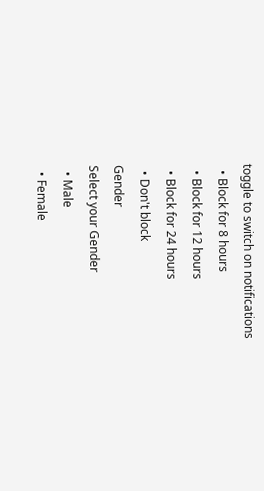toggle to switch on notifications
  • Block for 8 hours
  • Block for 12 hours
  • Block for 24 hours
  • Don't block
Gender
Select your Gender
  • Male
  • Female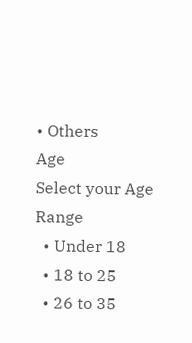• Others
Age
Select your Age Range
  • Under 18
  • 18 to 25
  • 26 to 35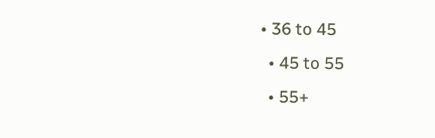• 36 to 45
  • 45 to 55
  • 55+